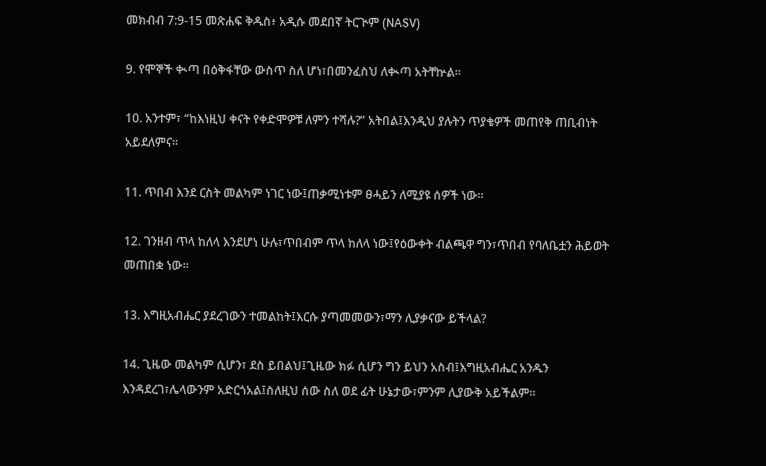መክብብ 7:9-15 መጽሐፍ ቅዱስ፥ አዲሱ መደበኛ ትርጒም (NASV)

9. የሞኞች ቊጣ በዕቅፋቸው ውስጥ ስለ ሆነ፣በመንፈስህ ለቊጣ አትቸኵል።

10. አንተም፣ “ከእነዚህ ቀናት የቀድሞዎቹ ለምን ተሻሉ?” አትበል፤እንዲህ ያሉትን ጥያቄዎች መጠየቅ ጠቢብነት አይደለምና።

11. ጥበብ እንደ ርስት መልካም ነገር ነው፤ጠቃሚነቱም ፀሓይን ለሚያዩ ሰዎች ነው።

12. ገንዘብ ጥላ ከለላ እንደሆነ ሁሉ፣ጥበብም ጥላ ከለላ ነው፤የዕውቀት ብልጫዋ ግን፣ጥበብ የባለቤቷን ሕይወት መጠበቋ ነው።

13. እግዚአብሔር ያደረገውን ተመልከት፤እርሱ ያጣመመውን፣ማን ሊያቃናው ይችላል?

14. ጊዜው መልካም ሲሆን፣ ደስ ይበልህ፤ጊዜው ክፉ ሲሆን ግን ይህን አስብ፤እግዚአብሔር አንዱን እንዳደረገ፣ሌላውንም አድርጎአል፤ስለዚህ ሰው ስለ ወደ ፊት ሁኔታው፣ምንም ሊያውቅ አይችልም።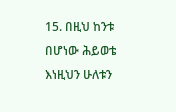15. በዚህ ከንቱ በሆነው ሕይወቴ እነዚህን ሁለቱን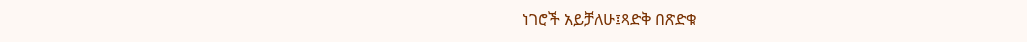ነገሮች አይቻለሁ፤ጻድቅ በጽድቁ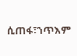ሲጠፋ፣ኀጥእም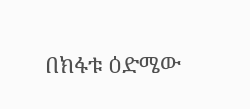በክፋቱ ዕድሜው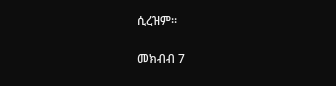ሲረዝም።

መክብብ 7